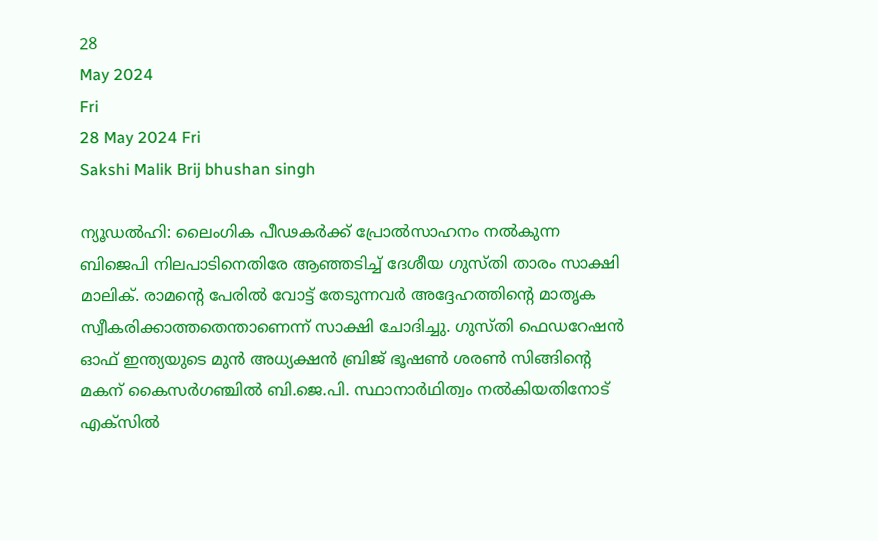28
May 2024
Fri
28 May 2024 Fri
Sakshi Malik Brij bhushan singh

ന്യൂഡല്‍ഹി: ലൈംഗിക പീഢകര്‍ക്ക് പ്രോല്‍സാഹനം നല്‍കുന്ന ബിജെപി നിലപാടിനെതിരേ ആഞ്ഞടിച്ച് ദേശീയ ഗുസ്തി താരം സാക്ഷി മാലിക്. രാമന്റെ പേരില്‍ വോട്ട് തേടുന്നവര്‍ അദ്ദേഹത്തിന്റെ മാതൃക സ്വീകരിക്കാത്തതെന്താണെന്ന് സാക്ഷി ചോദിച്ചു. ഗുസ്തി ഫെഡറേഷന്‍ ഓഫ് ഇന്ത്യയുടെ മുന്‍ അധ്യക്ഷന്‍ ബ്രിജ് ഭൂഷണ്‍ ശരണ്‍ സിങ്ങിന്റെ മകന് കൈസര്‍ഗഞ്ചില്‍ ബി.ജെ.പി. സ്ഥാനാര്‍ഥിത്വം നല്‍കിയതിനോട് എക്‌സില്‍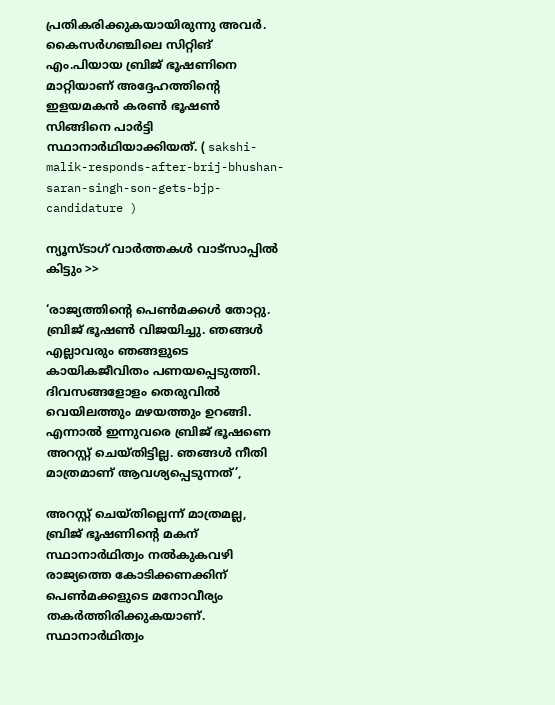പ്രതികരിക്കുകയായിരുന്നു അവര്‍. കൈസര്‍ഗഞ്ചിലെ സിറ്റിങ് എം.പിയായ ബ്രിജ് ഭൂഷണിനെ മാറ്റിയാണ് അദ്ദേഹത്തിന്റെ ഇളയമകന്‍ കരണ്‍ ഭൂഷണ്‍ സിങ്ങിനെ പാര്‍ട്ടി സ്ഥാനാര്‍ഥിയാക്കിയത്. ( sakshi-malik-responds-after-brij-bhushan-saran-singh-son-gets-bjp-candidature )

ന്യൂസ്ടാഗ് വാര്‍ത്തകള്‍ വാട്‌സാപ്പില്‍ കിട്ടും >>

‘രാജ്യത്തിന്റെ പെണ്‍മക്കള്‍ തോറ്റു. ബ്രിജ് ഭൂഷണ്‍ വിജയിച്ചു. ഞങ്ങള്‍ എല്ലാവരും ഞങ്ങളുടെ കായികജീവിതം പണയപ്പെടുത്തി. ദിവസങ്ങളോളം തെരുവില്‍ വെയിലത്തും മഴയത്തും ഉറങ്ങി. എന്നാല്‍ ഇന്നുവരെ ബ്രിജ് ഭൂഷണെ അറസ്റ്റ് ചെയ്തിട്ടില്ല. ഞങ്ങള്‍ നീതി മാത്രമാണ് ആവശ്യപ്പെടുന്നത്’,

അറസ്റ്റ് ചെയ്തില്ലെന്ന് മാത്രമല്ല, ബ്രിജ് ഭൂഷണിന്റെ മകന് സ്ഥാനാര്‍ഥിത്വം നല്‍കുകവഴി രാജ്യത്തെ കോടിക്കണക്കിന് പെണ്‍മക്കളുടെ മനോവീര്യം തകര്‍ത്തിരിക്കുകയാണ്. സ്ഥാനാര്‍ഥിത്വം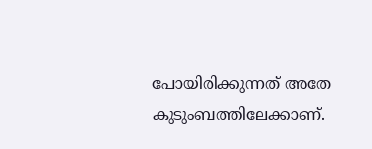പോയിരിക്കുന്നത് അതേ കുടുംബത്തിലേക്കാണ്.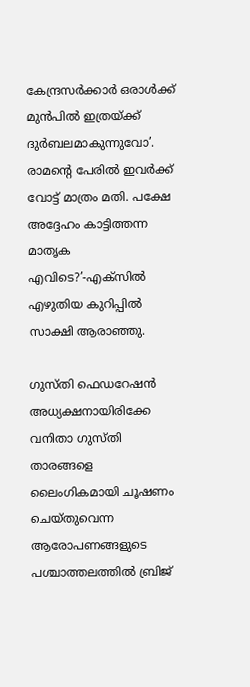കേന്ദ്രസര്‍ക്കാര്‍ ഒരാള്‍ക്ക് മുന്‍പില്‍ ഇത്രയ്ക്ക് ദുര്‍ബലമാകുന്നുവോ’. രാമന്റെ പേരില്‍ ഇവര്‍ക്ക് വോട്ട് മാത്രം മതി. പക്ഷേ അദ്ദേഹം കാട്ടിത്തന്ന മാതൃക എവിടെ?’-എക്‌സില്‍ എഴുതിയ കുറിപ്പില്‍ സാക്ഷി ആരാഞ്ഞു.

ഗുസ്തി ഫെഡറേഷന്‍ അധ്യക്ഷനായിരിക്കേ വനിതാ ഗുസ്തി താരങ്ങളെ ലൈംഗികമായി ചൂഷണം ചെയ്തുവെന്ന ആരോപണങ്ങളുടെ പശ്ചാത്തലത്തില്‍ ബ്രിജ്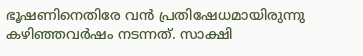ഭൂഷണിനെതിരേ വന്‍ പ്രതിഷേധമായിരുന്നു കഴിഞ്ഞവര്‍ഷം നടന്നത്. സാക്ഷി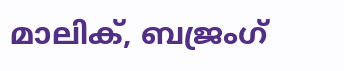മാലിക്, ബജ്രംഗ്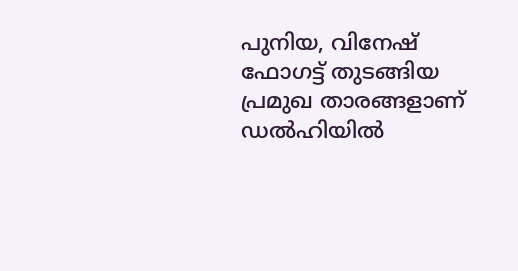പുനിയ, വിനേഷ് ഫോഗട്ട് തുടങ്ങിയ പ്രമുഖ താരങ്ങളാണ് ഡല്‍ഹിയില്‍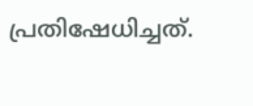പ്രതിഷേധിച്ചത്.